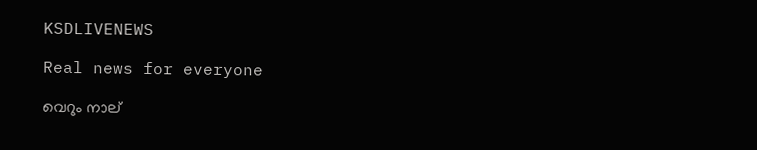KSDLIVENEWS

Real news for everyone

വെറും നാല്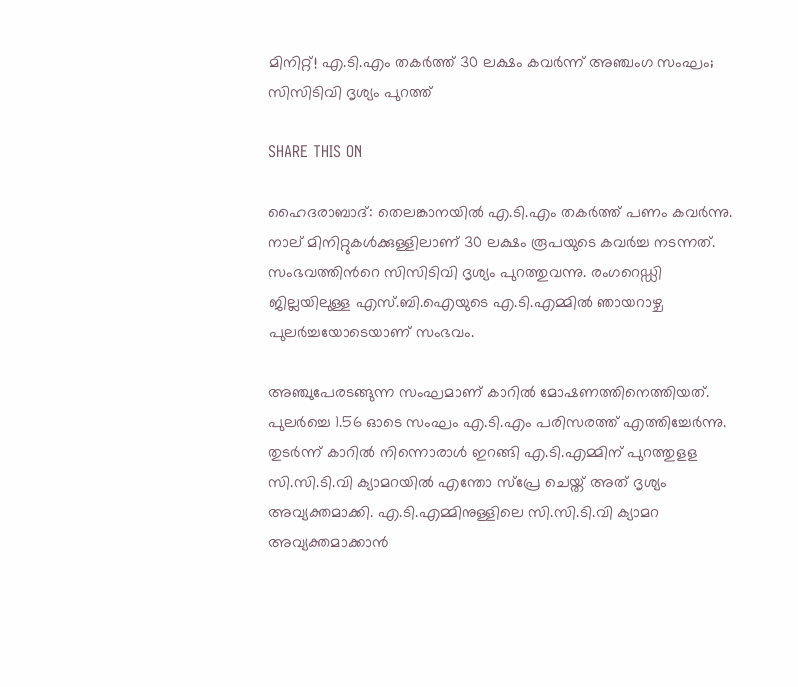മിനിറ്റ്! എ.ടി.എം തകര്‍ത്ത് 30 ലക്ഷം കവര്‍ന്ന് അഞ്ചംഗ സംഘം; സിസിടിവി ദൃശ്യം പുറത്ത്

SHARE THIS ON

ഹൈദരാബാദ്: തെലങ്കാനയില്‍ എ.ടി.എം തകര്‍ത്ത് പണം കവർന്നു. നാല് മിനിറ്റുകൾക്കുള്ളിലാണ് 30 ലക്ഷം രൂപയുടെ കവർച്ച നടന്നത്. സംഭവത്തിന്‍റെ സിസിടിവി ദൃശ്യം പുറത്തുവന്നു. രംഗറെഡ്ഡി ജില്ലയിലുള്ള എസ്.ബി.ഐയുടെ എ.ടി.എമ്മില്‍ ഞായറാഴ്ച പുലര്‍ച്ചയോടെയാണ് സംഭവം.

അഞ്ചുപേരടങ്ങുന്ന സംഘമാണ് കാറില്‍ മോഷണത്തിനെത്തിയത്. പുലര്‍ച്ചെ 1.56 ഓടെ സംഘം എ.ടി.എം പരിസരത്ത് എത്തിച്ചേര്‍ന്നു. തുടര്‍ന്ന് കാറില്‍ നിന്നൊരാള്‍ ഇറങ്ങി എ.ടി.എമ്മിന് പുറത്തുളള സി.സി.ടി.വി ക്യാമറയില്‍ എന്തോ സ്‌പ്രേ ചെയ്ത് അത് ദൃശ്യം അവ്യക്തമാക്കി. എ.ടി.എമ്മിനുള്ളിലെ സി.സി.ടി.വി ക്യാമറ അവ്യക്തമാക്കാന്‍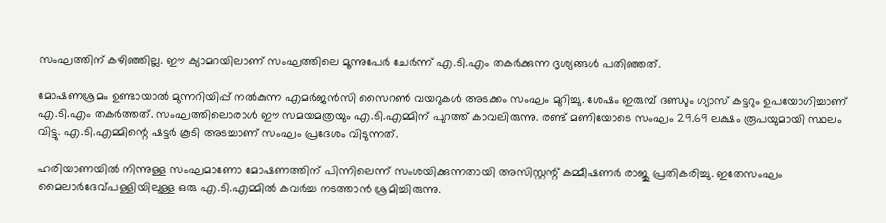സംഘത്തിന് കഴിഞ്ഞില്ല. ഈ ക്യാമറയിലാണ് സംഘത്തിലെ മൂന്നുപേര്‍ ചേര്‍ന്ന് എ.ടി.എം തകര്‍ക്കുന്ന ദൃശ്യങ്ങള്‍ പതിഞ്ഞത്.

മോഷണശ്രമം ഉണ്ടായാല്‍ മുന്നറിയിപ്പ് നല്‍കുന്ന എമര്‍ജന്‍സി സൈറണ്‍ വയറുകള്‍ അടക്കം സംഘം മുറിച്ചു. ശേഷം ഇരുമ്പ് ദണ്ഡും ഗ്യാസ് കട്ടറും ഉപയോഗിച്ചാണ് എ.ടി.എം തകര്‍ത്തത്. സംഘത്തിലൊരാള്‍ ഈ സമയമത്രയും എ.ടി.എമ്മിന് പുറത്ത് കാവലിരുന്നു. രണ്ട് മണിയോടെ സംഘം 29.69 ലക്ഷം രൂപയുമായി സ്ഥലം വിട്ടു. എ.ടി.എമ്മിന്റെ ഷട്ടര്‍ കൂടി അടച്ചാണ് സംഘം പ്രദേശം വിടുന്നത്.

ഹരിയാണയില്‍ നിന്നുള്ള സംഘമാണോ മോഷണത്തിന് പിന്നിലെന്ന് സംശയിക്കുന്നതായി അസിസ്റ്റന്റ് കമ്മീഷണര്‍ രാജു പ്രതികരിച്ചു. ഇതേസംഘം മൈലാര്‍ദേവ്പള്ളിയിലുള്ള ഒരു എ.ടി.എമ്മില്‍ കവര്‍ച്ച നടത്താന്‍ ശ്രമിച്ചിരുന്നു.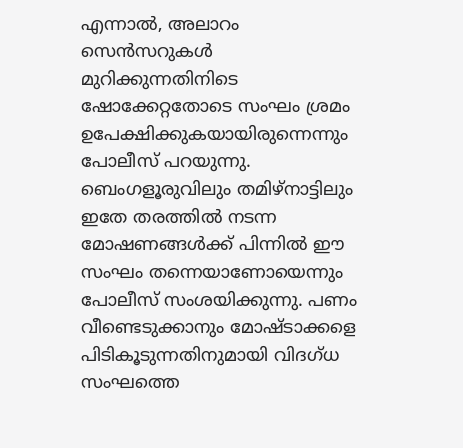എന്നാല്‍, അലാറം സെന്‍സറുകള്‍ മുറിക്കുന്നതിനിടെ ഷോക്കേറ്റതോടെ സംഘം ശ്രമം ഉപേക്ഷിക്കുകയായിരുന്നെന്നും പോലീസ് പറയുന്നു. ബെംഗളൂരുവിലും തമിഴ്‌നാട്ടിലും ഇതേ തരത്തില്‍ നടന്ന മോഷണങ്ങള്‍ക്ക് പിന്നില്‍ ഈ സംഘം തന്നെയാണോയെന്നും പോലീസ് സംശയിക്കുന്നു. പണം വീണ്ടെടുക്കാനും മോഷ്ടാക്കളെ പിടികൂടുന്നതിനുമായി വിദഗ്ധ സംഘത്തെ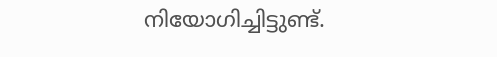നിയോഗിച്ചിട്ടുണ്ട്.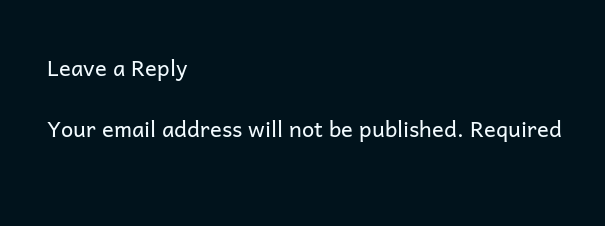Leave a Reply

Your email address will not be published. Required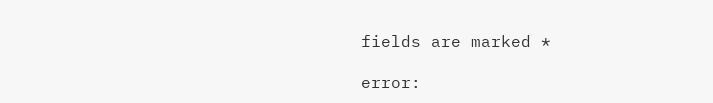fields are marked *

error: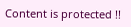Content is protected !!